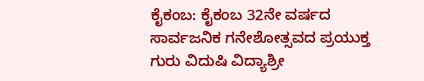ಕೈಕಂಬ: ಕೈಕಂಬ 32ನೇ ವರ್ಷದ ಸಾರ್ವಜನಿಕ ಗನೇಶೋತ್ಸವದ ಪ್ರಯುಕ್ತ ಗುರು ವಿದುಷಿ ವಿದ್ಯಾಶ್ರೀ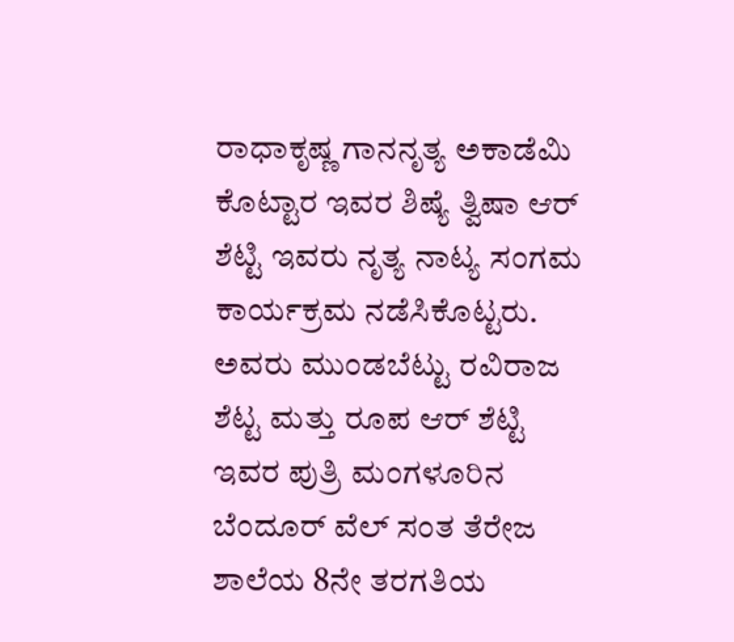ರಾಧಾಕೃಷ್ಣ ಗಾನನೃತ್ಯ ಅಕಾಡೆಮಿ ಕೊಟ್ಟಾರ ಇವರ ಶಿಷ್ಯೆ ತ್ವಿಷಾ ಆರ್ ಶೆಟ್ಟಿ ಇವರು ನೃತ್ಯ ನಾಟ್ಯ ಸಂಗಮ ಕಾರ್ಯಕ್ರಮ ನಡೆಸಿಕೊಟ್ಟರು.
ಅವರು ಮುಂಡಬೆಟ್ಟು ರವಿರಾಜ ಶೆಟ್ಟ ಮತ್ತು ರೂಪ ಆರ್ ಶೆಟ್ಟಿ ಇವರ ಪುತ್ರಿ ಮಂಗಳೂರಿನ ಬೆಂದೂರ್ ವೆಲ್ ಸಂತ ತೆರೇಜ ಶಾಲೆಯ 8ನೇ ತರಗತಿಯ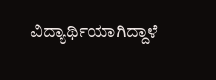ವಿದ್ಯಾರ್ಥಿಯಾಗಿದ್ದಾಳೆ